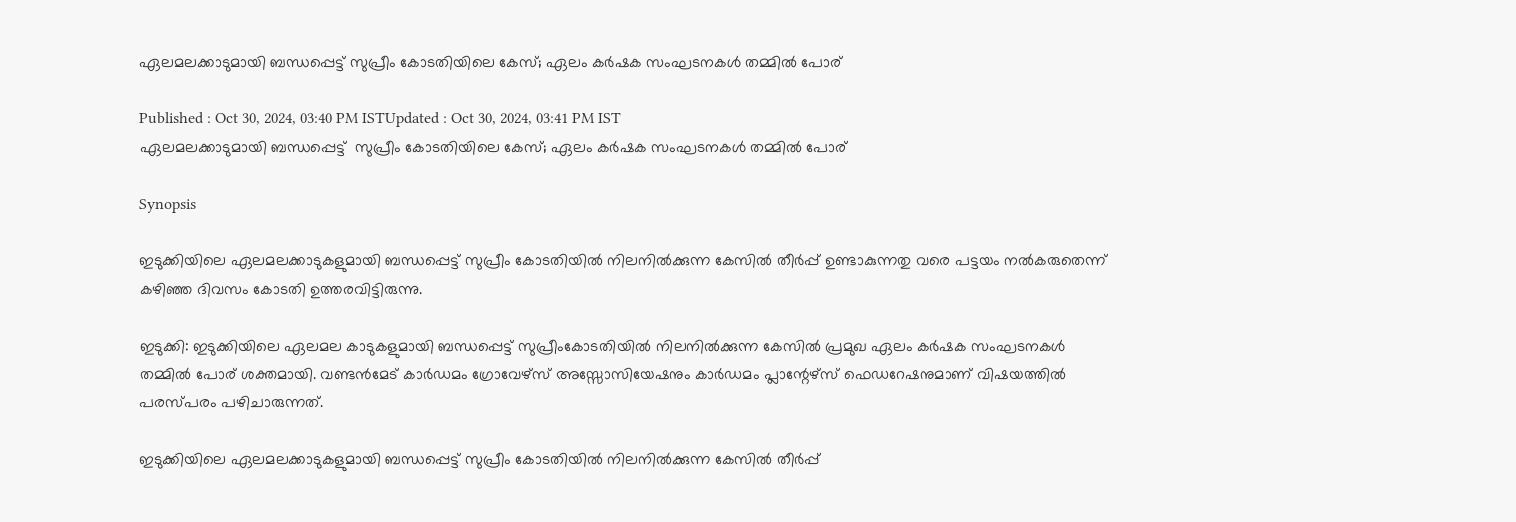ഏലമലക്കാടുമായി ബന്ധപ്പെട്ട് സുപ്രീം കോടതിയിലെ കേസ്; ഏലം കർഷക സംഘടനകൾ തമ്മിൽ പോര്

Published : Oct 30, 2024, 03:40 PM ISTUpdated : Oct 30, 2024, 03:41 PM IST
ഏലമലക്കാടുമായി ബന്ധപ്പെട്ട്  സുപ്രീം കോടതിയിലെ കേസ്; ഏലം കർഷക സംഘടനകൾ തമ്മിൽ പോര്

Synopsis

ഇടുക്കിയിലെ ഏലമലക്കാടുകളുമായി ബന്ധപ്പെട്ട് സുപ്രീം കോടതിയിൽ നിലനിൽക്കുന്ന കേസിൽ തീർപ്പ് ഉണ്ടാകുന്നതു വരെ പട്ടയം നൽകരുതെന്ന് കഴിഞ്ഞ ദിവസം കോടതി ഉത്തരവിട്ടിരുന്നു.

ഇടുക്കി: ഇടുക്കിയിലെ ഏലമല കാടുകളുമായി ബന്ധപ്പെട്ട് സുപ്രീംകോടതിയിൽ നിലനിൽക്കുന്ന കേസിൽ പ്രമുഖ ഏലം കർഷക സംഘടനകൾ തമ്മിൽ പോര് ശക്തമായി. വണ്ടൻമേട് കാർഡമം ഗ്രോവേഴ്സ് അസ്സോസിയേഷനും കാർഡമം പ്ലാന്റേഴ്സ് ഫെഡറേഷനുമാണ് വിഷയത്തിൽ പരസ്പരം പഴിചാരുന്നത്.

ഇടുക്കിയിലെ ഏലമലക്കാടുകളുമായി ബന്ധപ്പെട്ട് സുപ്രീം കോടതിയിൽ നിലനിൽക്കുന്ന കേസിൽ തീർപ്പ്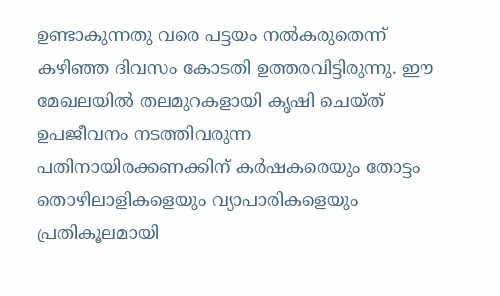ഉണ്ടാകുന്നതു വരെ പട്ടയം നൽകരുതെന്ന് കഴിഞ്ഞ ദിവസം കോടതി ഉത്തരവിട്ടിരുന്നു. ഈ മേഖലയിൽ തലമുറകളായി കൃഷി ചെയ്ത് ഉപജീവനം നടത്തിവരുന്ന പതിനായിരക്കണക്കിന് കർഷകരെയും തോട്ടം തൊഴിലാളികളെയും വ്യാപാരികളെയും പ്രതികൂലമായി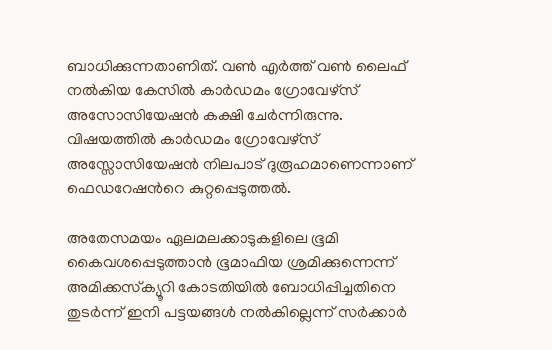ബാധിക്കുന്നതാണിത്. വൺ എർത്ത് വൺ ലൈഫ് നൽകിയ കേസിൽ കാർഡമം ഗ്രോവേഴ്സ് അസോസിയേഷൻ കക്ഷി ചേർന്നിരുന്നു. വിഷയത്തിൽ കാർഡമം ഗ്രോവേഴ്സ് അസ്സോസിയേഷൻ നിലപാട് ദുരൂഹമാണെന്നാണ് ഫെഡറേഷൻറെ കുറ്റപ്പെടുത്തൽ.

അതേസമയം ഏലമലക്കാടുകളിലെ ഭൂമി കൈവശപ്പെടുത്താൻ ഭൂമാഫിയ ശ്രമിക്കുന്നെന്ന് അമിക്കസ്‌ക്യൂറി കോടതിയിൽ ബോധിപ്പിച്ചതിനെ തുടർന്ന് ഇനി പട്ടയങ്ങൾ നൽകില്ലെന്ന് സർക്കാർ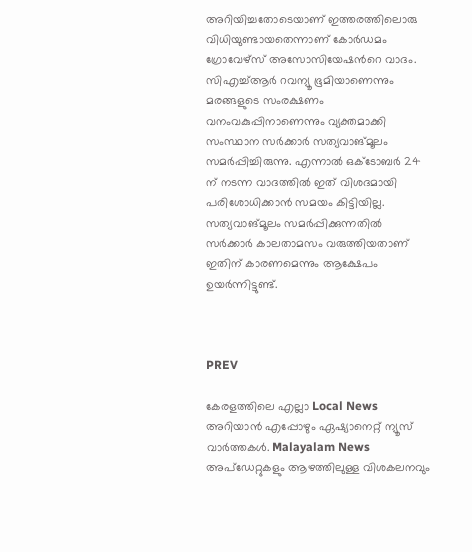അറിയിച്ചതോടെയാണ് ഇത്തരത്തിലൊരു വിധിയുണ്ടായതെന്നാണ് കോർഡമം ഗ്രോവേഴ്സ് അസോസിയേഷൻറെ വാദം. സിഎച്ച്ആർ റവന്യൂ ഭൂമിയാണെന്നും മരങ്ങളുടെ സംരക്ഷണം വനംവകുപ്പിനാണെന്നും വ്യക്തമാക്കി സംസ്ഥാന സർക്കാർ സത്യവാങ്മൂലം സമർപ്പിച്ചിരുന്നു. എന്നാൽ ഒക്ടോബർ 24 ന് നടന്ന വാദത്തിൽ ഇത് വിശദമായി പരിശോധിക്കാൻ സമയം കിട്ടിയില്ല. സത്യവാങ്മൂലം സമർപ്പിക്കുന്നതിൽ സർക്കാർ കാലതാമസം വരുത്തിയതാണ് ഇതിന് കാരണമെന്നും ആക്ഷേപം ഉയർന്നിട്ടുണ്ട്.



PREV

കേരളത്തിലെ എല്ലാ Local News അറിയാൻ എപ്പോഴും ഏഷ്യാനെറ്റ് ന്യൂസ് വാർത്തകൾ. Malayalam News  അപ്‌ഡേറ്റുകളും ആഴത്തിലുള്ള വിശകലനവും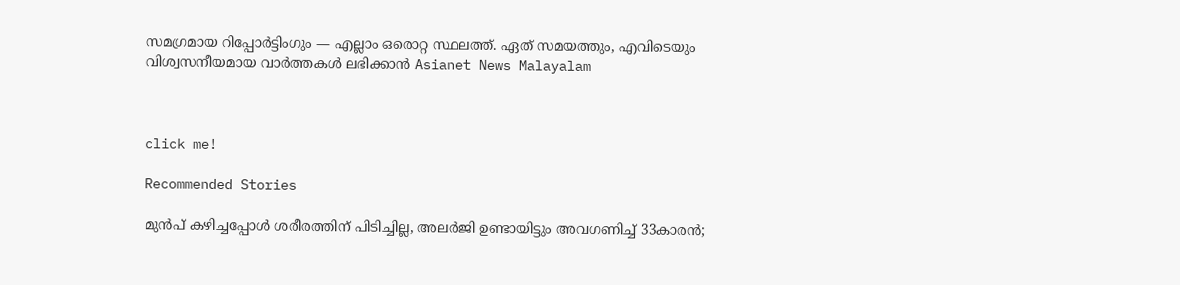സമഗ്രമായ റിപ്പോർട്ടിംഗും — എല്ലാം ഒരൊറ്റ സ്ഥലത്ത്. ഏത് സമയത്തും, എവിടെയും വിശ്വസനീയമായ വാർത്തകൾ ലഭിക്കാൻ Asianet News Malayalam



click me!

Recommended Stories

മുൻപ് കഴിച്ചപ്പോൾ ശരീരത്തിന് പിടിച്ചില്ല, അലർജി ഉണ്ടായിട്ടും അവഗണിച്ച് 33കാരൻ;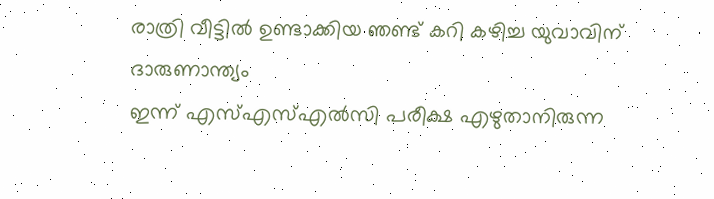രാത്രി വീട്ടിൽ ഉണ്ടാക്കിയ ഞണ്ട് കറി കഴിച്ച യുവാവിന് ദാരുണാന്ത്യം
ഇന്ന് എസ്എസ്എൽസി പരീക്ഷ എഴുതാനിരുന്ന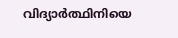വിദ്യാർത്ഥിനിയെ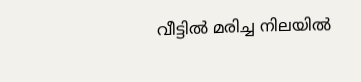വീട്ടിൽ മരിച്ച നിലയിൽ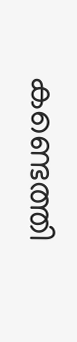കണ്ടെത്തി